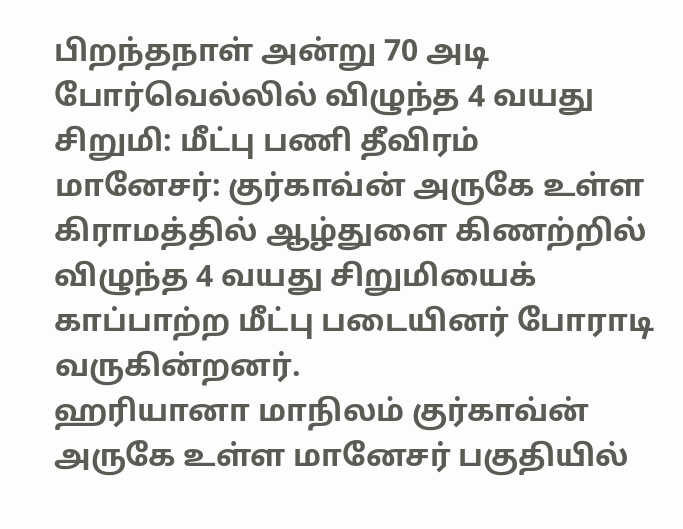பிறந்தநாள் அன்று 70 அடி போர்வெல்லில் விழுந்த 4 வயது சிறுமி: மீட்பு பணி தீவிரம்
மானேசர்: குர்காவ்ன் அருகே உள்ள கிராமத்தில் ஆழ்துளை கிணற்றில் விழுந்த 4 வயது சிறுமியைக் காப்பாற்ற மீட்பு படையினர் போராடி வருகின்றனர்.
ஹரியானா மாநிலம் குர்காவ்ன் அருகே உள்ள மானேசர் பகுதியில்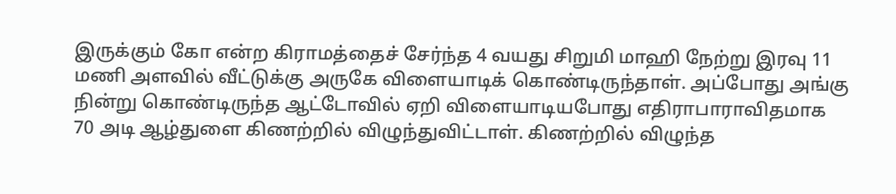இருக்கும் கோ என்ற கிராமத்தைச் சேர்ந்த 4 வயது சிறுமி மாஹி நேற்று இரவு 11 மணி அளவில் வீட்டுக்கு அருகே விளையாடிக் கொண்டிருந்தாள். அப்போது அங்கு நின்று கொண்டிருந்த ஆட்டோவில் ஏறி விளையாடியபோது எதிராபாராவிதமாக 70 அடி ஆழ்துளை கிணற்றில் விழுந்துவிட்டாள். கிணற்றில் விழுந்த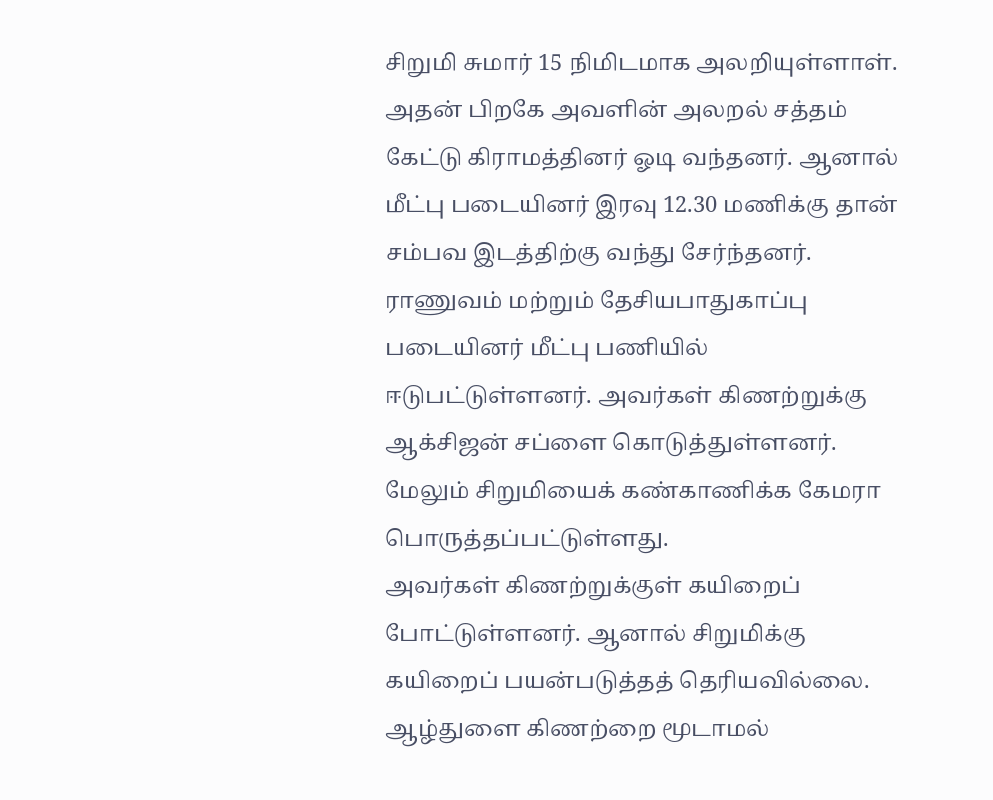சிறுமி சுமார் 15 நிமிடமாக அலறியுள்ளாள்.
அதன் பிறகே அவளின் அலறல் சத்தம் கேட்டு கிராமத்தினர் ஓடி வந்தனர். ஆனால் மீட்பு படையினர் இரவு 12.30 மணிக்கு தான் சம்பவ இடத்திற்கு வந்து சேர்ந்தனர். ராணுவம் மற்றும் தேசியபாதுகாப்பு படையினர் மீட்பு பணியில் ஈடுபட்டுள்ளனர். அவர்கள் கிணற்றுக்கு ஆக்சிஜன் சப்ளை கொடுத்துள்ளனர். மேலும் சிறுமியைக் கண்காணிக்க கேமரா பொருத்தப்பட்டுள்ளது.
அவர்கள் கிணற்றுக்குள் கயிறைப் போட்டுள்ளனர். ஆனால் சிறுமிக்கு கயிறைப் பயன்படுத்தத் தெரியவில்லை. ஆழ்துளை கிணற்றை மூடாமல்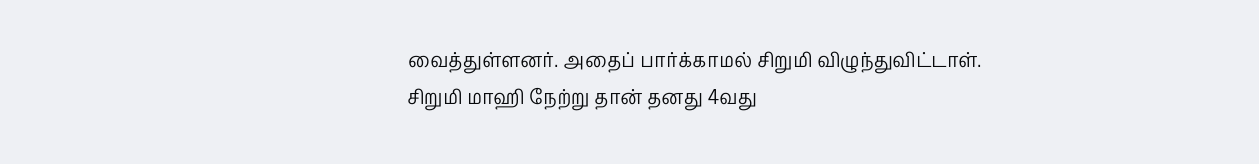வைத்துள்ளனர். அதைப் பார்க்காமல் சிறுமி விழுந்துவிட்டாள்.
சிறுமி மாஹி நேற்று தான் தனது 4வது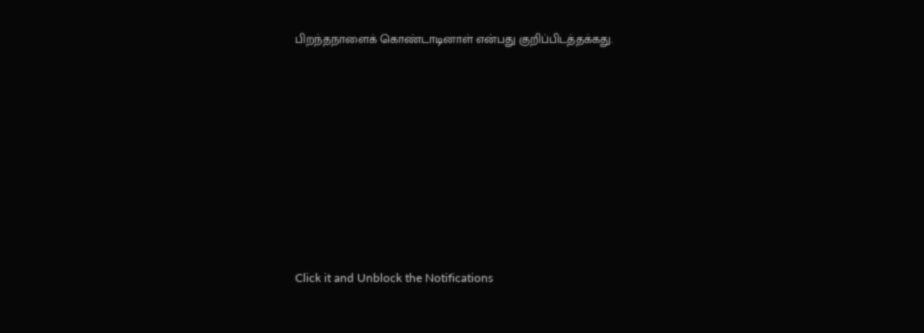பிறந்தநாளைக் கொண்டாடினாள் என்பது குறிப்பிடத்தக்கது.












Click it and Unblock the Notifications